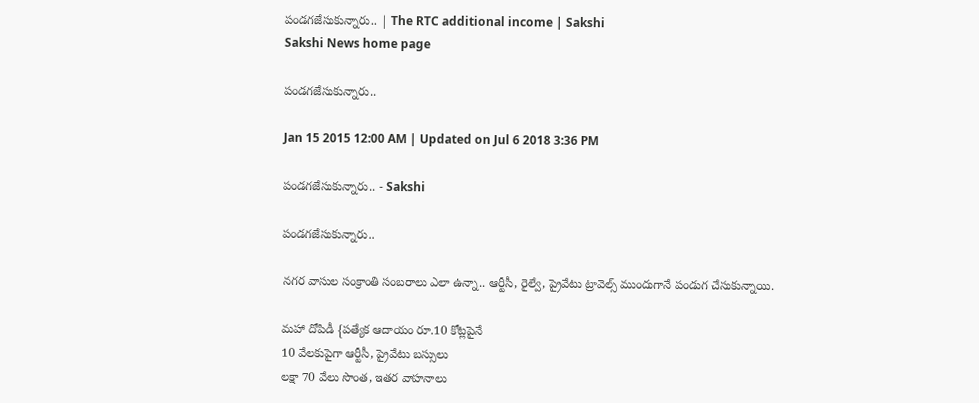పండగజేసుకున్నారు.. | The RTC additional income | Sakshi
Sakshi News home page

పండగజేసుకున్నారు..

Jan 15 2015 12:00 AM | Updated on Jul 6 2018 3:36 PM

పండగజేసుకున్నారు.. - Sakshi

పండగజేసుకున్నారు..

నగర వాసుల సంక్రాంతి సంబరాలు ఎలా ఉన్నా.. ఆర్టీసీ, రైల్వే, ప్రైవేటు ట్రావెల్స్ ముందుగానే పండుగ చేసుకున్నాయి.

మహా దోపిడీ {పత్యేక ఆదాయం రూ.10 కోట్లపైనే
10 వేలకుపైగా ఆర్టీసీ, ప్రైవేటు బస్సులు
లక్షా 70 వేలు సొంత, ఇతర వాహనాలు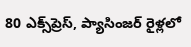80 ఎక్స్‌ప్రెస్, ప్యాసింజర్ రైళ్లలో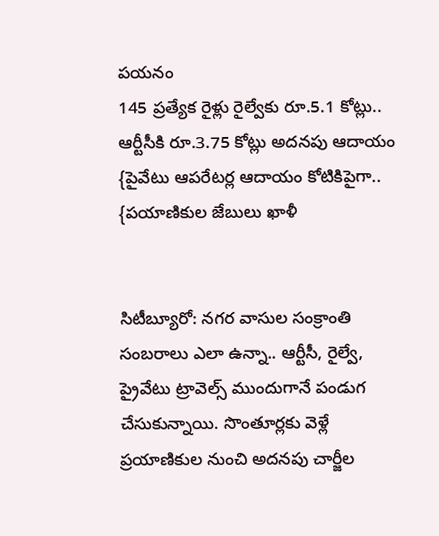పయనం
145 ప్రత్యేక రైళ్లు రైల్వేకు రూ.5.1 కోట్లు..
ఆర్టీసీకి రూ.3.75 కోట్లు అదనపు ఆదాయం
{పైవేటు ఆపరేటర్ల ఆదాయం కోటికిపైగా..
{పయాణికుల జేబులు ఖాళీ


సిటీబ్యూరో: నగర వాసుల సంక్రాంతి సంబరాలు ఎలా ఉన్నా.. ఆర్టీసీ, రైల్వే, ప్రైవేటు ట్రావెల్స్ ముందుగానే పండుగ చేసుకున్నాయి. సొంతూర్లకు వెళ్లే ప్రయాణికుల నుంచి అదనపు చార్జీల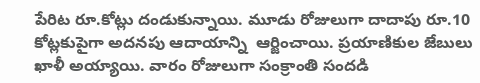పేరిట రూ.కోట్లు దండుకున్నాయి. మూడు రోజులుగా దాదాపు రూ.10 కోట్లకుపైగా అదనపు ఆదాయాన్ని  ఆర్జించాయి. ప్రయాణికుల జేబులు ఖాళీ అయ్యాయి. వారం రోజులుగా సంక్రాంతి సందడి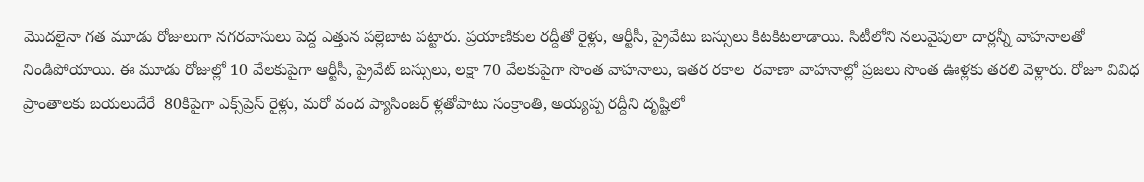మొదలైనా గత మూడు రోజులుగా నగరవాసులు పెద్ద ఎత్తున పల్లెబాట పట్టారు. ప్రయాణికుల రద్దీతో రైళ్లు, ఆర్టీసీ, ప్రైవేటు బస్సులు కిటకిటలాడాయి. సిటీలోని నలువైపులా దార్లన్నీ వాహనాలతో నిండిపోయాయి. ఈ మూడు రోజుల్లో 10 వేలకుపైగా ఆర్టీసీ, ప్రైవేట్ బస్సులు, లక్షా 70 వేలకుపైగా సొంత వాహనాలు, ఇతర రకాల  రవాణా వాహనాల్లో ప్రజలు సొంత ఊళ్లకు తరలి వెళ్లారు. రోజూ వివిధ ప్రాంతాలకు బయలుదేరే  80కిపైగా ఎక్స్‌ప్రెస్ రైళ్లు, మరో వంద ప్యాసింజర్ ళ్లతోపాటు సంక్రాంతి, అయ్యప్ప రద్దీని దృష్టిలో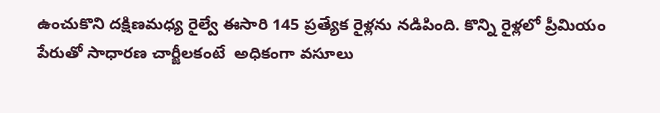ఉంచుకొని దక్షిణమధ్య రైల్వే ఈసారి 145 ప్రత్యేక రైళ్లను నడిపింది. కొన్ని రైళ్లలో ప్రీమియం పేరుతో సాధారణ చార్జీలకంటే  అధికంగా వసూలు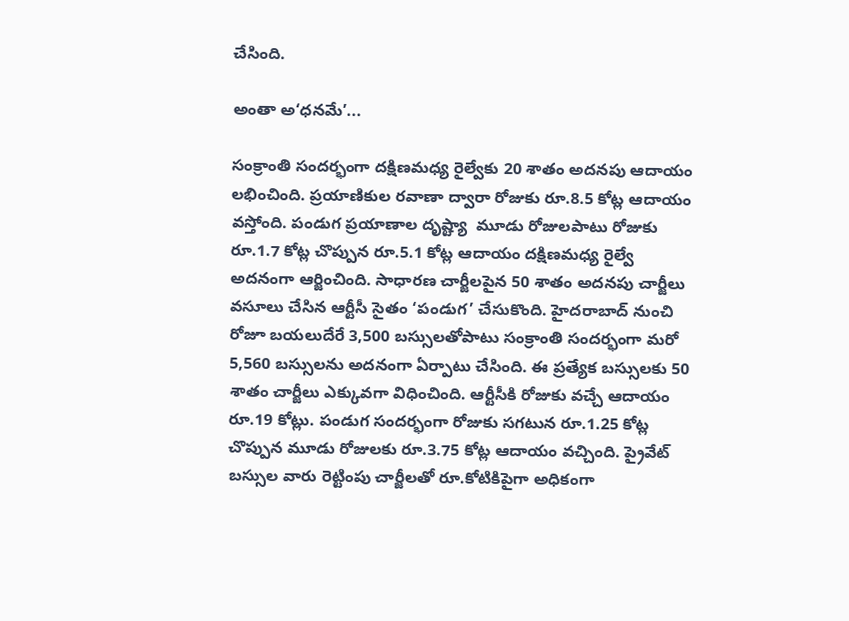చేసింది.

అంతా అ‘ధనమే’...

సంక్రాంతి సందర్భంగా దక్షిణమధ్య రైల్వేకు 20 శాతం అదనపు ఆదాయం లభించింది. ప్రయాణికుల రవాణా ద్వారా రోజుకు రూ.8.5 కోట్ల ఆదాయం వస్తోంది. పండుగ ప్రయాణాల దృష్ట్యా  మూడు రోజులపాటు రోజుకు రూ.1.7 కోట్ల చొప్పున రూ.5.1 కోట్ల ఆదాయం దక్షిణమధ్య రైల్వే అదనంగా ఆర్జించింది. సాధారణ చార్జీలపైన 50 శాతం అదనపు చార్జీలు వసూలు చేసిన ఆర్టీసీ సైతం ‘పండుగ’ చేసుకొంది. హైదరాబాద్ నుంచి రోజూ బయలుదేరే 3,500 బస్సులతోపాటు సంక్రాంతి సందర్భంగా మరో 5,560 బస్సులను అదనంగా ఏర్పాటు చేసింది. ఈ ప్రత్యేక బస్సులకు 50 శాతం చార్జీలు ఎక్కువగా విధించింది. ఆర్టీసీకి రోజుకు వచ్చే ఆదాయం రూ.19 కోట్లు. పండుగ సందర్భంగా రోజుకు సగటున రూ.1.25 కోట్ల చొప్పున మూడు రోజులకు రూ.3.75 కోట్ల ఆదాయం వచ్చింది. ప్రైవేట్ బస్సుల వారు రెట్టింపు చార్జీలతో రూ.కోటికిపైగా అధికంగా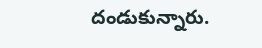దండుకున్నారు.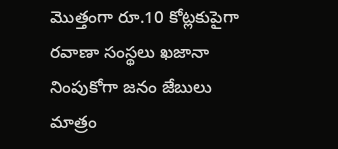మొత్తంగా రూ.10 కోట్లకుపైగా రవాణా సంస్థలు ఖజానా నింపుకోగా జనం జేబులు మాత్రం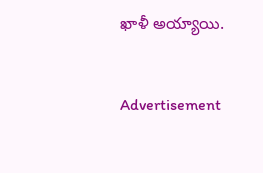ఖాళీ అయ్యాయి.


Advertisement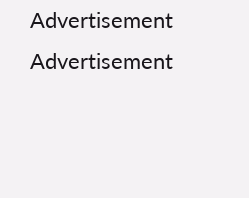Advertisement
Advertisement